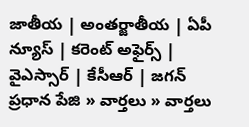జాతీయ | అంతర్జాతీయ | ఏపీ న్యూస్ | కరెంట్ అఫైర్స్ | వైఎస్సార్ | కేసీఆర్ | జగన్
ప్రధాన పేజి » వార్తలు » వార్తలు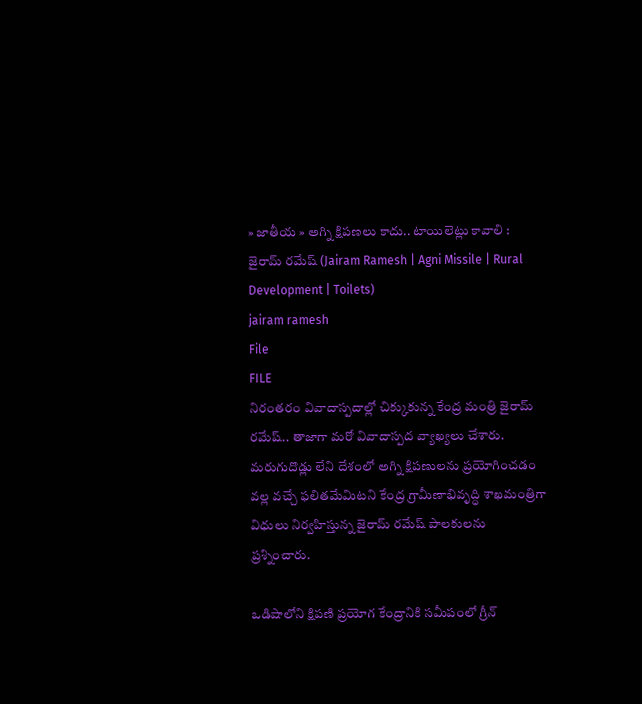» జాతీయ » అగ్ని క్షిపణలు కాదు.. టాయిలెట్లు కావాలి : జైరామ్ రమేష్ (Jairam Ramesh | Agni Missile | Rural Development | Toilets)
jairam ramesh
File
FILE
నిరంతరం వివాదాస్పదాల్లో చిక్కుకున్న కేంద్ర మంత్రి జైరామ్ రమేష్.. తాజాగా మరో వివాదాస్పద వ్యాఖ్యలు చేశారు. మరుగుదొడ్లు లేని దేశంలో అగ్ని క్షిపణులను ప్రయోగించడం వల్ల వచ్చే ఫలితమేమిటని కేంద్ర గ్రామీణాభివృద్ధి శాఖమంత్రిగా విధులు నిర్వహిస్తున్న జైరామ్ రమేష్ పాలకులను ప్రశ్నించారు.

ఒడిషాలోని క్షిపణి ప్రయోగ కేంద్రానికి సమీపంలో గ్రీన్‌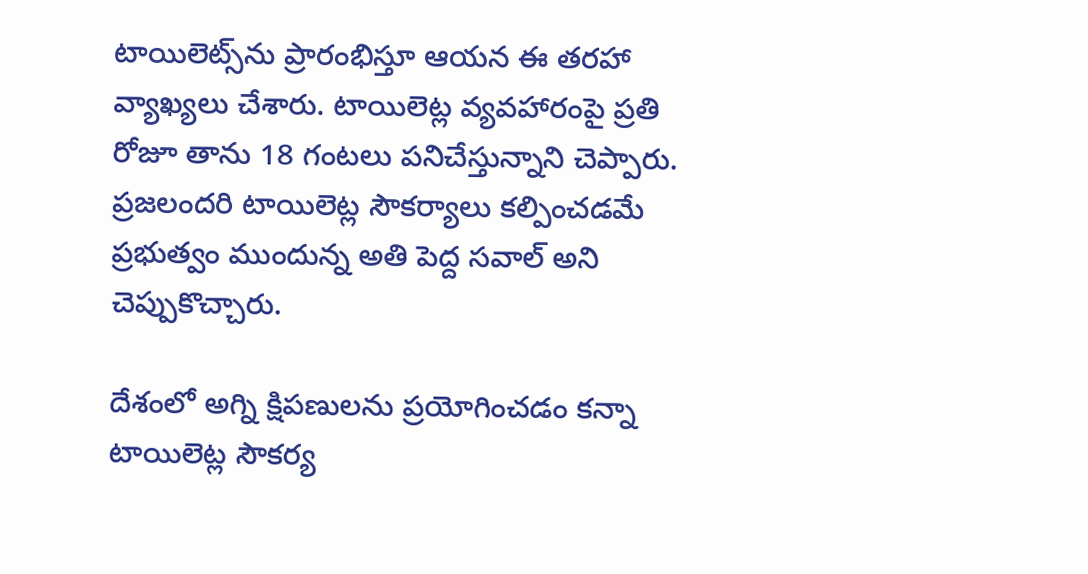టాయిలెట్స్‌ను ప్రారంభిస్తూ ఆయన ఈ తరహా వ్యాఖ్యలు చేశారు. టాయిలెట్ల వ్యవహారంపై ప్రతి రోజూ తాను 18 గంటలు పనిచేస్తున్నాని చెప్పారు. ప్రజలందరి టాయిలెట్ల సౌకర్యాలు కల్పించడమే ప్రభుత్వం ముందున్న అతి పెద్ద సవాల్‌ అని చెప్పుకొచ్చారు.

దేశంలో అగ్ని క్షిపణులను ప్రయోగించడం కన్నా టాయిలెట్ల సౌకర్య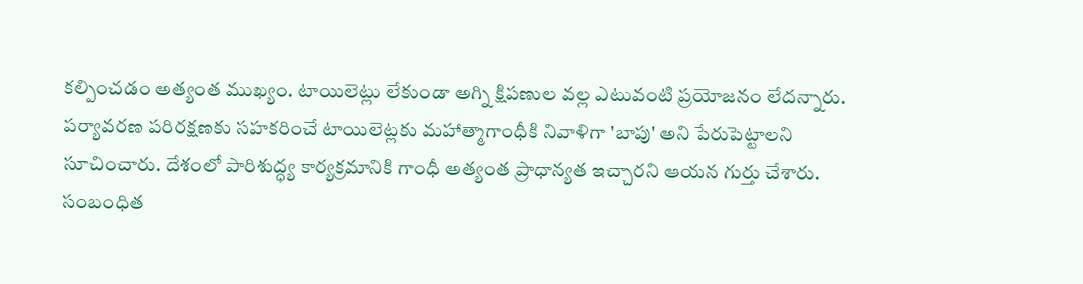కల్పించడం అత్యంత ముఖ్యం. టాయిలెట్లు లేకుండా అగ్ని క్షిపణుల వల్ల ఎటువంటి ప్రయోజనం లేదన్నారు. పర్యావరణ పరిరక్షణకు సహకరించే టాయిలెట్లకు మహాత్మాగాంధీకి నివాళిగా 'బాపు' అని పేరుపెట్టాలని సూచించారు. దేశంలో పారిశుద్ధ్య కార్యక్రమానికి గాంధీ అత్యంత ప్రాధాన్యత ఇచ్చారని ఆయన గుర్తు చేశారు.
సంబంధిత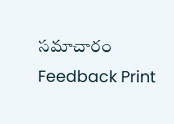సమాచారం
Feedback Print